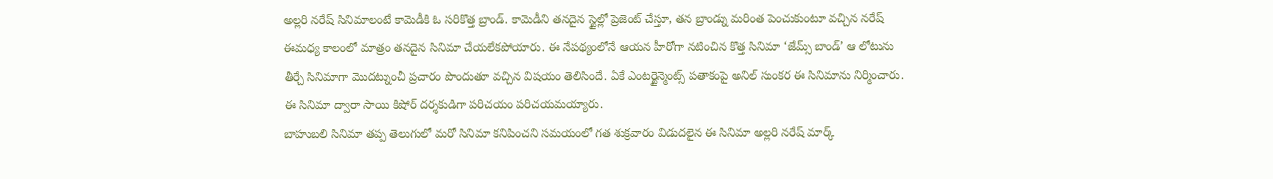అల్లరి నరేష్ సినిమాలంటే కామెడీకి ఓ సరికొత్త బ్రాండ్. కామెడీని తనదైన స్టైల్లో ప్రెజెంట్ చేస్తూ, తన బ్రాండ్ను మరింత పెంచుకుంటూ వచ్చిన నరేష్ ఈమధ్య కాలంలో మాత్రం తనదైన సినిమా చేయలేకపోయారు. ఈ నేపథ్యంలోనే ఆయన హీరోగా నటించిన కొత్త సినిమా ‘జేమ్స్ బాండ్’ ఆ లోటును తీర్చే సినిమాగా మొదట్నుంచీ ప్రచారం పొందుతూ వచ్చిన విషయం తెలిసిందే. ఏకే ఎంటర్టైన్మెంట్స్ పతాకంపై అనిల్ సుంకర ఈ సినిమాను నిర్మించారు. ఈ సినిమా ద్వారా సాయి కిషోర్ దర్శకుడిగా పరిచయం పరిచయమయ్యారు.
బాహుబలి సినిమా తప్ప తెలుగులో మరో సినిమా కనిపించని సమయంలో గత శుక్రవారం విడుదలైన ఈ సినిమా అల్లరి నరేష్ మార్క్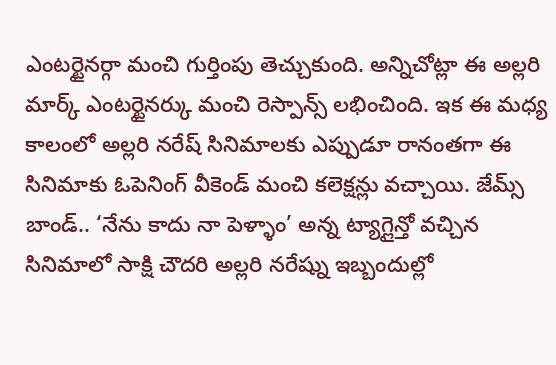ఎంటర్టైనర్గా మంచి గుర్తింపు తెచ్చుకుంది. అన్నిచోట్లా ఈ అల్లరి మార్క్ ఎంటర్టైనర్కు మంచి రెస్పాన్స్ లభించింది. ఇక ఈ మధ్య కాలంలో అల్లరి నరేష్ సినిమాలకు ఎప్పుడూ రానంతగా ఈ సినిమాకు ఓపెనింగ్ వీకెండ్ మంచి కలెక్షన్లు వచ్చాయి. జేమ్స్ బాండ్.. ‘నేను కాదు నా పెళ్ళాం’ అన్న ట్యాగ్లైన్తో వచ్చిన సినిమాలో సాక్షి చౌదరి అల్లరి నరేష్ను ఇబ్బందుల్లో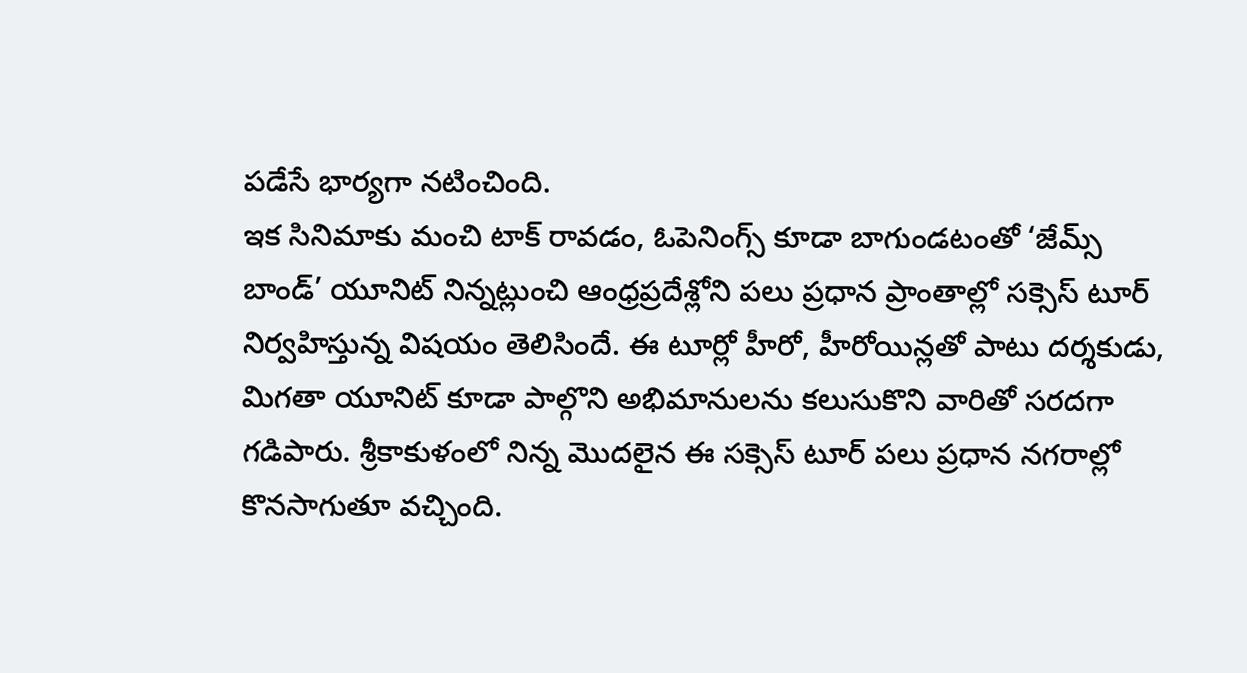పడేసే భార్యగా నటించింది.
ఇక సినిమాకు మంచి టాక్ రావడం, ఓపెనింగ్స్ కూడా బాగుండటంతో ‘జేమ్స్ బాండ్’ యూనిట్ నిన్నట్లుంచి ఆంధ్రప్రదేశ్లోని పలు ప్రధాన ప్రాంతాల్లో సక్సెస్ టూర్ నిర్వహిస్తున్న విషయం తెలిసిందే. ఈ టూర్లో హీరో, హీరోయిన్లతో పాటు దర్శకుడు, మిగతా యూనిట్ కూడా పాల్గొని అభిమానులను కలుసుకొని వారితో సరదగా గడిపారు. శ్రీకాకుళంలో నిన్న మొదలైన ఈ సక్సెస్ టూర్ పలు ప్రధాన నగరాల్లో కొనసాగుతూ వచ్చింది.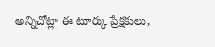అన్నిచోట్లా ఈ టూర్కు ప్రేక్షకులు,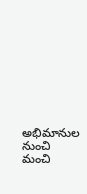అభిమానుల నుంచి మంచి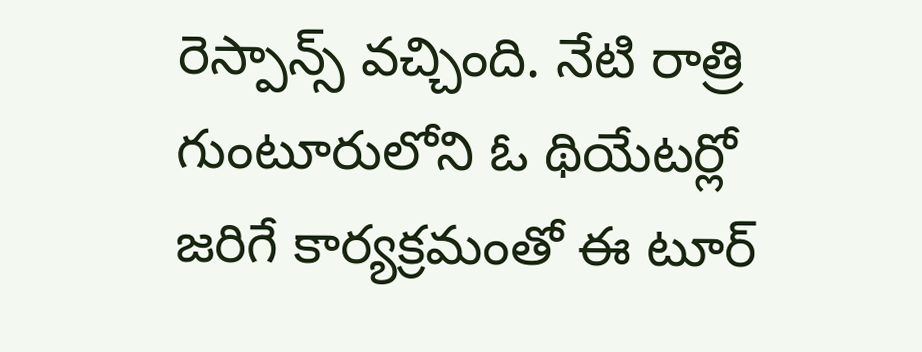రెస్పాన్స్ వచ్చింది. నేటి రాత్రి గుంటూరులోని ఓ థియేటర్లో జరిగే కార్యక్రమంతో ఈ టూర్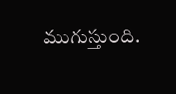ముగుస్తుంది.